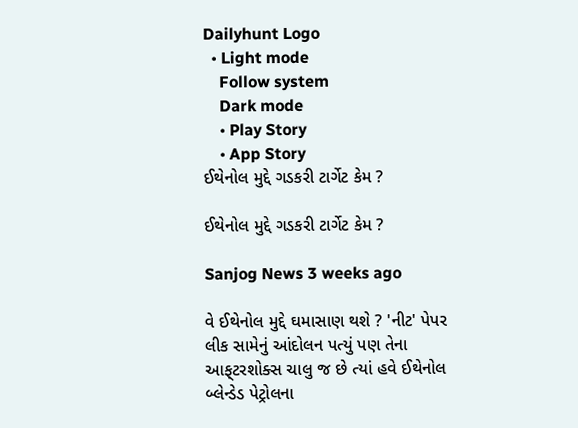Dailyhunt Logo
  • Light mode
    Follow system
    Dark mode
    • Play Story
    • App Story
ઈથેનોલ મુદ્દે ગડકરી ટાર્ગેટ કેમ ?

ઈથેનોલ મુદ્દે ગડકરી ટાર્ગેટ કેમ ?

Sanjog News 3 weeks ago

વે ઈથેનોલ મુદ્દે ઘમાસાણ થશે ? 'નીટ' પેપર લીક સામેનું આંદોલન પત્યું પણ તેના આફ્‌ટરશોક્સ ચાલુ જ છે ત્યાં હવે ઈથેનોલ બ્લેન્ડેડ પેટ્રોલના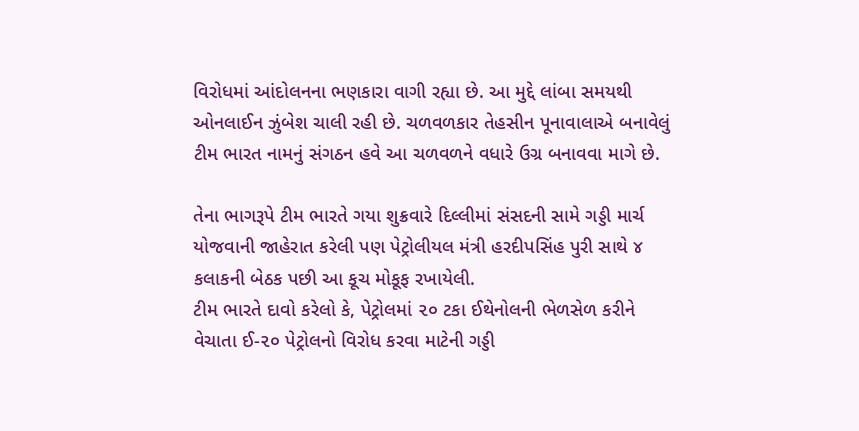વિરોધમાં આંદોલનના ભણકારા વાગી રહ્યા છે. આ મુદ્દે લાંબા સમયથી ઓનલાઈન ઝુંબેશ ચાલી રહી છે. ચળવળકાર તેહસીન પૂનાવાલાએ બનાવેલું ટીમ ભારત નામનું સંગઠન હવે આ ચળવળને વધારે ઉગ્ર બનાવવા માગે છે.

તેના ભાગરૂપે ટીમ ભારતે ગયા શુક્રવારે દિલ્લીમાં સંસદની સામે ગડ્ડી માર્ચ યોજવાની જાહેરાત કરેલી પણ પેટ્રોલીયલ મંત્રી હરદીપસિંહ પુરી સાથે ૪ કલાકની બેઠક પછી આ કૂચ મોકૂફ રખાયેલી.
ટીમ ભારતે દાવો કરેલો કે, પેટ્રોલમાં ૨૦ ટકા ઈથેનોલની ભેળસેળ કરીને વેચાતા ઈ-૨૦ પેટ્રોલનો વિરોધ કરવા માટેની ગડ્ડી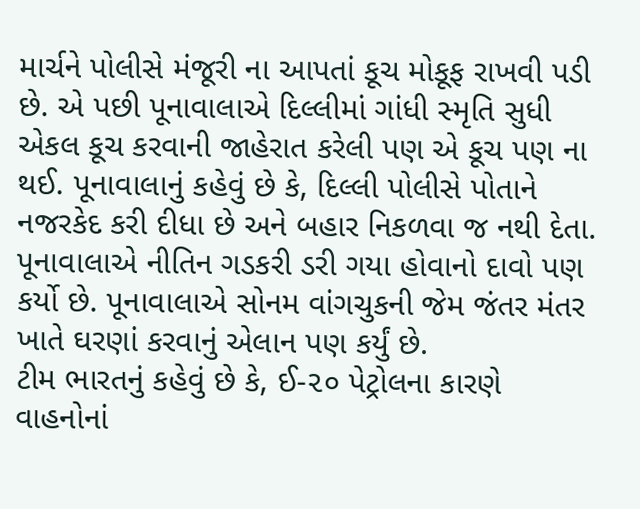માર્ચને પોલીસે મંજૂરી ના આપતાં કૂચ મોકૂફ રાખવી પડી છે. એ પછી પૂનાવાલાએ દિલ્લીમાં ગાંધી સ્મૃતિ સુધી એકલ કૂચ કરવાની જાહેરાત કરેલી પણ એ કૂચ પણ ના થઈ. પૂનાવાલાનું કહેવું છે કે, દિલ્લી પોલીસે પોતાને નજરકેદ કરી દીધા છે અને બહાર નિકળવા જ નથી દેતા. પૂનાવાલાએ નીતિન ગડકરી ડરી ગયા હોવાનો દાવો પણ કર્યો છે. પૂનાવાલાએ સોનમ વાંગચુકની જેમ જંતર મંતર ખાતે ઘરણાં કરવાનું એલાન પણ કર્યું છે.
ટીમ ભારતનું કહેવું છે કે, ઈ-૨૦ પેટ્રોલના કારણે વાહનોનાં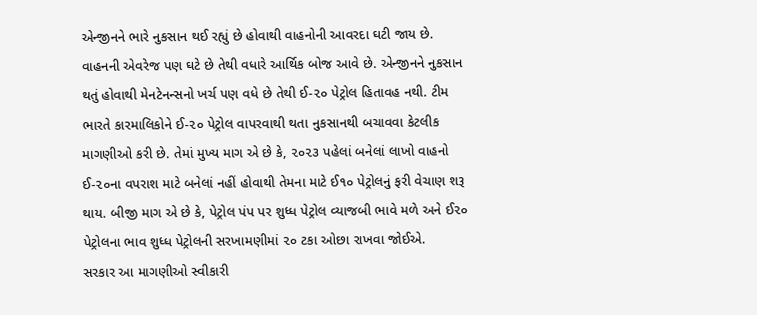એન્જીનને ભારે નુકસાન થઈ રહ્યું છે હોવાથી વાહનોની આવરદા ઘટી જાય છે. વાહનની એવરેજ પણ ઘટે છે તેથી વધારે આર્થિક બોજ આવે છે. એન્જીનને નુકસાન થતું હોવાથી મેનટેનન્સનો ખર્ચ પણ વધે છે તેથી ઈ-૨૦ પેટ્રોલ હિતાવહ નથી. ટીમ ભારતે કારમાલિકોને ઈ-૨૦ પેટ્રોલ વાપરવાથી થતા નુકસાનથી બચાવવા કેટલીક માગણીઓ કરી છે. તેમાં મુખ્ય માગ એ છે કે, ૨૦૨૩ પહેલાં બનેલાં લાખો વાહનો ઈ-૨૦ના વપરાશ માટે બનેલાં નહીં હોવાથી તેમના માટે ઈ૧૦ પેટ્રોલનું ફરી વેચાણ શરૂ થાય. બીજી માગ એ છે કે, પેટ્રોલ પંપ પર શુધ્ધ પેટ્રોલ વ્યાજબી ભાવે મળે અને ઈ૨૦ પેટ્રોલના ભાવ શુધ્ધ પેટ્રોલની સરખામણીમાં ૨૦ ટકા ઓછા રાખવા જોઈએ.
સરકાર આ માગણીઓ સ્વીકારી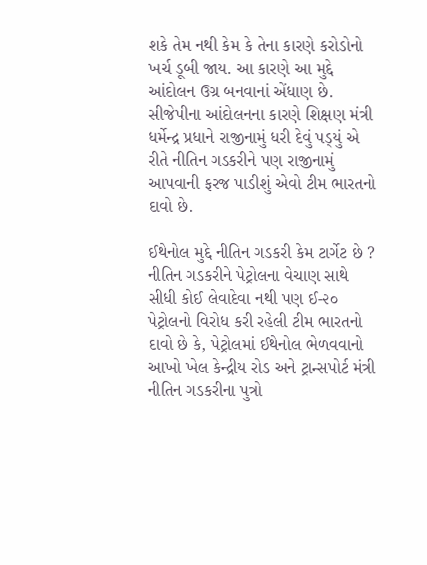શકે તેમ નથી કેમ કે તેના કારણે કરોડોનો ખર્ચ ડૂબી જાય. આ કારણે આ મુદ્દે આંદોલન ઉગ્ર બનવાનાં એંધાણ છે. સીજેપીના આંદોલનના કારણે શિક્ષણ મંત્રી ધર્મેન્દ્ર પ્રધાને રાજીનામું ધરી દેવું પડ્‌યું એ રીતે નીતિન ગડકરીને પણ રાજીનામું આપવાની ફરજ પાડીશું એવો ટીમ ભારતનો દાવો છે.

ઈથેનોલ મુદ્દે નીતિન ગડકરી કેમ ટાર્ગેટ છે ?
નીતિન ગડકરીને પેટ્રોલના વેચાણ સાથે સીધી કોઈ લેવાદેવા નથી પણ ઈ-૨૦ પેટ્રોલનો વિરોધ કરી રહેલી ટીમ ભારતનો દાવો છે કે, પેટ્રોલમાં ઈથેનોલ ભેળવવાનો આખો ખેલ કેન્દ્રીય રોડ અને ટ્રાન્સપોર્ટ મંત્રી નીતિન ગડકરીના પુત્રો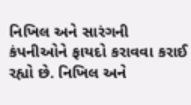નિખિલ અને સારંગની કંપનીઓને ફાયદો કરાવવા કરાઈ રહ્યો છે. નિખિલ અને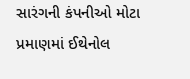સારંગની કંપનીઓ મોટા પ્રમાણમાં ઈથેનોલ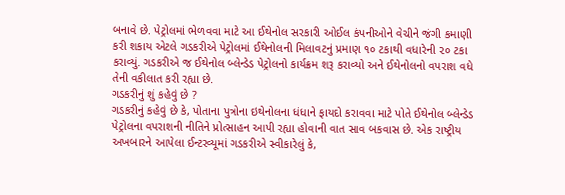બનાવે છે. પેટ્રોલમાં ભેળવવા માટે આ ઈથેનોલ સરકારી ઓઈલ કંપનીઓને વેચીને જંગી કમાણી કરી શકાય એટલે ગડકરીએ પેટ્રોલમાં ઈથેનોલની મિલાવટનું પ્રમાણ ૧૦ ટકાથી વધારેની ૨૦ ટકા કરાવ્યું. ગડકરીએ જ ઈથેનોલ બ્લેન્ડેડ પેટ્રોલનો કાર્યક્રમ શરૂ કરાવ્યો અને ઈથેનોલનો વપરાશ વધે તેની વકીલાત કરી રહ્યા છે.
ગડકરીનું શું કહેવું છે ?
ગડકરીનું કહેવું છે કે, પોતાના પુત્રોના ઇથેનોલના ધંધાને ફાયદો કરાવવા માટે પોતે ઈથેનોલ બ્લેન્ડેડ પેટ્રોલના વપરાશની નીતિને પ્રોત્સાહન આપી રહ્યા હોવાની વાત સાવ બકવાસ છે. એક રાષ્ટ્રીય અખબારને આપેલા ઈન્ટરવ્યૂમાં ગડકરીએ સ્વીકારેલું કે,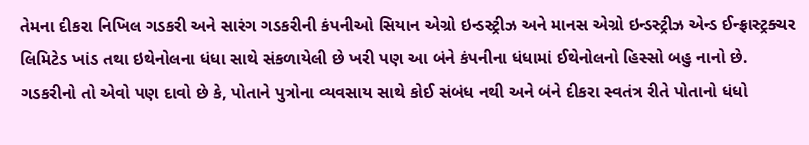તેમના દીકરા નિખિલ ગડકરી અને સારંગ ગડકરીની કંપનીઓ સિયાન એગ્રો ઇન્ડસ્ટ્રીઝ અને માનસ એગ્રો ઇન્ડસ્ટ્રીઝ એન્ડ ઈન્ફ્રાસ્ટ્રક્ચર લિમિટેડ ખાંડ તથા ઇથેનોલના ધંધા સાથે સંકળાયેલી છે ખરી પણ આ બંને કંપનીના ધંધામાં ઈથેનોલનો હિસ્સો બહુ નાનો છે.
ગડકરીનો તો એવો પણ દાવો છે કે, પોતાને પુત્રોના વ્યવસાય સાથે કોઈ સંબંધ નથી અને બંને દીકરા સ્વતંત્ર રીતે પોતાનો ધંધો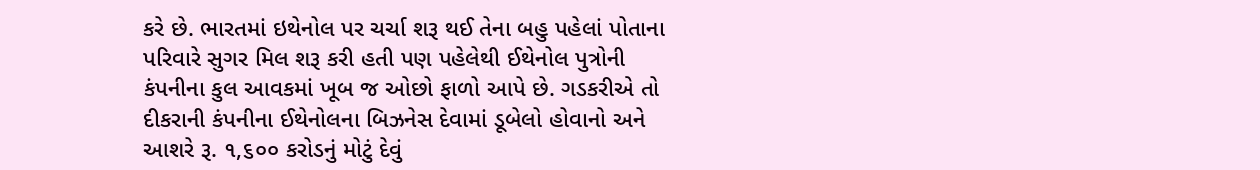કરે છે. ભારતમાં ઇથેનોલ પર ચર્ચા શરૂ થઈ તેના બહુ પહેલાં પોતાના પરિવારે સુગર મિલ શરૂ કરી હતી પણ પહેલેથી ઈથેનોલ પુત્રોની કંપનીના કુલ આવકમાં ખૂબ જ ઓછો ફાળો આપે છે. ગડકરીએ તો દીકરાની કંપનીના ઈથેનોલના બિઝનેસ દેવામાં ડૂબેલો હોવાનો અને આશરે રૂ. ૧,૬૦૦ કરોડનું મોટું દેવું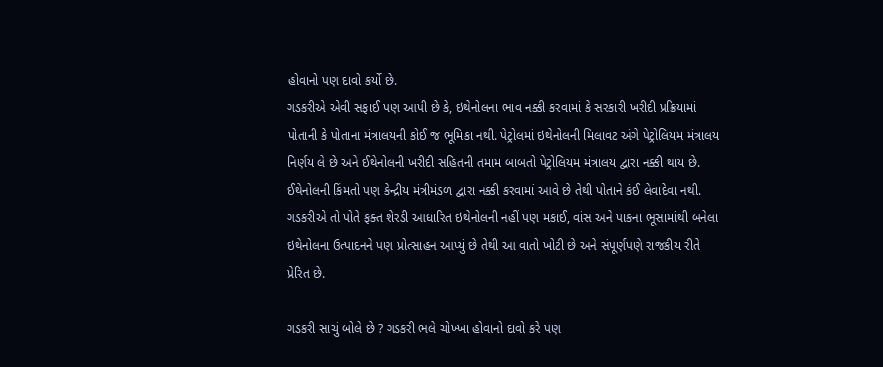હોવાનો પણ દાવો કર્યો છે.
ગડકરીએ એવી સફાઈ પણ આપી છે કે, ઇથેનોલના ભાવ નક્કી કરવામાં કે સરકારી ખરીદી પ્રક્રિયામાં પોતાની કે પોતાના મંત્રાલયની કોઈ જ ભૂમિકા નથી. પેટ્રોલમાં ઇથેનોલની મિલાવટ અંગે પેટ્રોલિયમ મંત્રાલય નિર્ણય લે છે અને ઈથેનોલની ખરીદી સહિતની તમામ બાબતો પેટ્રોલિયમ મંત્રાલય દ્વારા નક્કી થાય છે.
ઈથેનોલની કિંમતો પણ કેન્દ્રીય મંત્રીમંડળ દ્વારા નક્કી કરવામાં આવે છે તેથી પોતાને કંઈ લેવાદેવા નથી. ગડકરીએ તો પોતે ફક્ત શેરડી આધારિત ઇથેનોલની નહીં પણ મકાઈ, વાંસ અને પાકના ભૂસામાંથી બનેલા ઇથેનોલના ઉત્પાદનને પણ પ્રોત્સાહન આપ્યું છે તેથી આ વાતો ખોટી છે અને સંપૂર્ણપણે રાજકીય રીતે પ્રેરિત છે.

ગડકરી સાચું બોલે છે ? ગડકરી ભલે ચોખ્ખા હોવાનો દાવો કરે પણ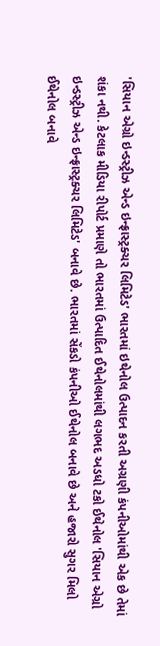'સિયાન એગ્રો ઇન્ડસ્ટ્રીઝ એન્ડ ઇન્ફ્રાસ્ટ્રક્ચર લિમિટેડ' ભારતમાં ઇથેનોલ ઉત્પાદન કરતી અગ્રણી કંપનીઓમાંથી એક છે તેમાં શંકા નથી. કેટલાક મીડિયા રીપોર્ટ પ્રમાણે તો ભારતમાં ઉત્પાદિત ઈથેનોલમાંથી લગભદ અડધો ટકો ઈથેનોલ 'સિયાન એગ્રો ઇન્ડસ્ટ્રીઝ એન્ડ ઇન્ફ્રાસ્ટ્રક્ચર લિમિટેડ' બનાવે છે. ભારતમાં સેંકડો કંપનીઓ ઈથેનોલ બનાવે છે અને હજારો સુગર મિલો ઈથેનોલ બનાવે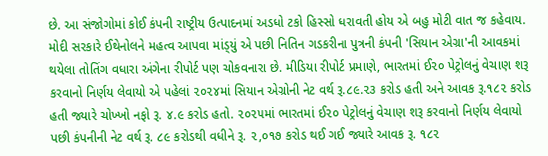છે. આ સંજોગોમાં કોઈ કંપની રાષ્ટ્રીય ઉત્પાદનમાં અડધો ટકો હિસ્સો ધરાવતી હોય એ બહુ મોટી વાત જ કહેવાય.
મોદી સરકારે ઈથેનોલને મહત્વ આપવા માંડ્‌યું એ પછી નિતિન ગડકરીના પુત્રની કંપની 'સિયાન એગ્રા'ની આવકમાં થયેલા તોતિંગ વધારા અંગેના રીપોર્ટ પણ ચોકવનારા છે. મીડિયા રીપોર્ટ પ્રમાણે, ભારતમાં ઈ૨૦ પેટ્રોલનું વેચાણ શરૂ કરવાનો નિર્ણય લેવાયો એ પહેલાં ૨૦૨૪માં સિયાન એગ્રોની નેટ વર્થ રૂ.૮૯.૨૩ કરોડ હતી અને આવક રૂ.૧૮૨ કરોડ હતી જ્યારે ચોખ્ખો નફો રૂ. ૪.૯ કરોડ હતો. ૨૦૨૫માં ભારતમાં ઈ૨૦ પેટ્રોલનું વેચાણ શરૂ કરવાનો નિર્ણય લેવાયો પછી કંપનીની નેટ વર્થ રૂ. ૮૯ કરોડથી વધીને રૂ. ૨,૦૧૭ કરોડ થઈ ગઈ જ્યારે આવક રૂ. ૧૮૨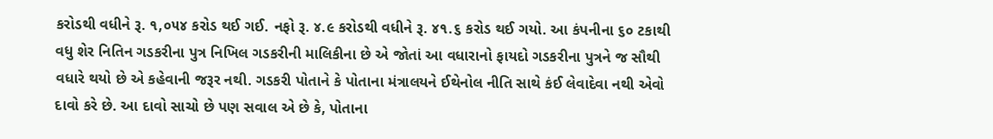કરોડથી વધીને રૂ. ૧,૦૫૪ કરોડ થઈ ગઈ. નફો રૂ. ૪.૯ કરોડથી વધીને રૂ. ૪૧.૬ કરોડ થઈ ગયો. આ કંપનીના ૬૦ ટકાથી વધુ શેર નિતિન ગડકરીના પુત્ર નિખિલ ગડકરીની માલિકીના છે એ જોતાં આ વધારાનો ફાયદો ગડકરીના પુત્રને જ સૌથી વધારે થયો છે એ કહેવાની જરૂર નથી. ગડકરી પોતાને કે પોતાના મંત્રાલયને ઈથેનોલ નીતિ સાથે કંઈ લેવાદેવા નથી એવો દાવો કરે છે. આ દાવો સાચો છે પણ સવાલ એ છે કે, પોતાના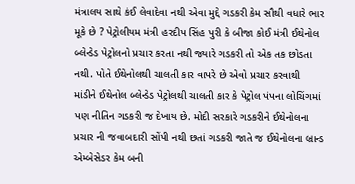મંત્રાલય સાથે કંઈ લેવાદેવા નથી એવા મુદ્દે ગડકરી કેમ સૌથી વધારે ભાર મૂકે છે ? પેટ્રોલીયમ મંત્રી હરદીપ સિંહ પુરી કે બીજા કોઈ મંત્રી ઈથેનોલ બ્લેન્ડેડ પેટ્રોલનો પ્રચાર કરતા નથી જ્યારે ગડકરી તો એક તક છોડતા નથી. પોતે ઈથેનોલથી ચાલતી કાર વાપરે છે એવો પ્રચાર કરવાથી માંડીને ઈથેનોલ બ્લેન્ડેડ પેટ્રોલથી ચાલતી કાર કે પેટ્રોલ પંપના લોચિંગમાં પણ નીતિન ગડકરી જ દેખાય છે. મોદી સરકારે ગડકરીને ઈથેનોલના પ્રચાર ની જવાબદારી સોંપી નથી છતાં ગડકરી જાતે જ ઈથેનોલના બ્રાન્ડ એમ્બેસેડર કેમ બની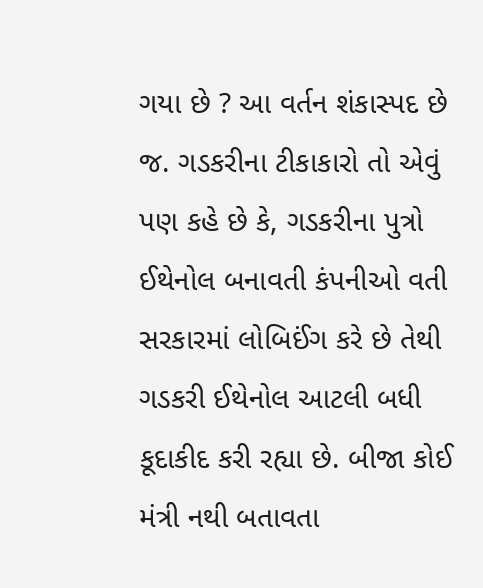ગયા છે ? આ વર્તન શંકાસ્પદ છે જ. ગડકરીના ટીકાકારો તો એવું પણ કહે છે કે, ગડકરીના પુત્રો ઈથેનોલ બનાવતી કંપનીઓ વતી સરકારમાં લોબિઈંગ કરે છે તેથી ગડકરી ઈથેનોલ આટલી બધી કૂદાકીદ કરી રહ્યા છે. બીજા કોઈ મંત્રી નથી બતાવતા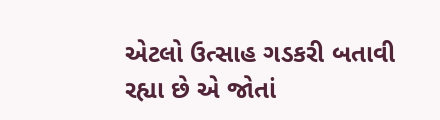એટલો ઉત્સાહ ગડકરી બતાવી રહ્યા છે એ જોતાં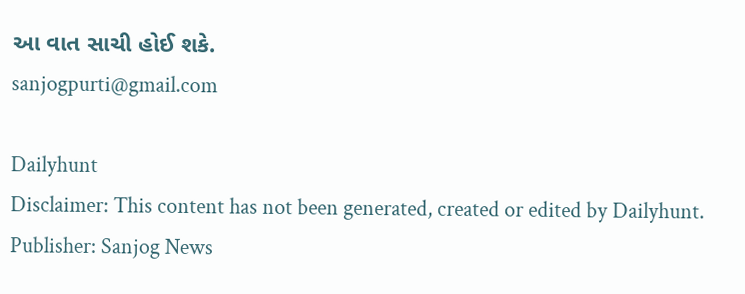આ વાત સાચી હોઈ શકે.
sanjogpurti@gmail.com

Dailyhunt
Disclaimer: This content has not been generated, created or edited by Dailyhunt. Publisher: Sanjog News